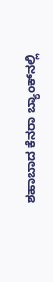ಶಹಾಬಾದ ಕೆನರಾ ಬ್ಯಾಂಕ್‍ನಲ್ಲಿ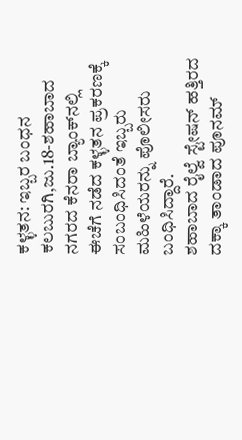ಕಳ್ಳತನ: ಇಬ್ಬರ ಬಂಧನ
ಕಲಬುರಗಿ,ಜು.18-ಶಹಾಬಾದ ನಗರದ ಕೆನರಾ ಬ್ಯಾಂಕ್‍ನಲ್ಲಿ ಈಚೆಗೆ ನಡೆದ ಕಳ್ಳತನ ಪ್ರಕರಣಕ್ಕೆ ಸಂಬಂಧಿಸಿದಂತೆ ಇಬ್ಬರು ಮಹಿಳೆಯರನ್ನು ಪೊಲೀಸರು ಬಂಧಿಸಿದ್ದಾರೆ.
ಶಹಾಬಾದ ರೈಲ್ವೆ ಸ್ಟೇಷನ್ ಹತ್ತಿರದ ದಕ್ಕಾ ತಾಂಡಾದ ಪೂನಮ್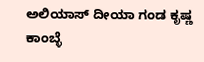ಅಲಿಯಾಸ್ ದೀಯಾ ಗಂಡ ಕೃಷ್ಣ ಕಾಂಬ್ಳೆ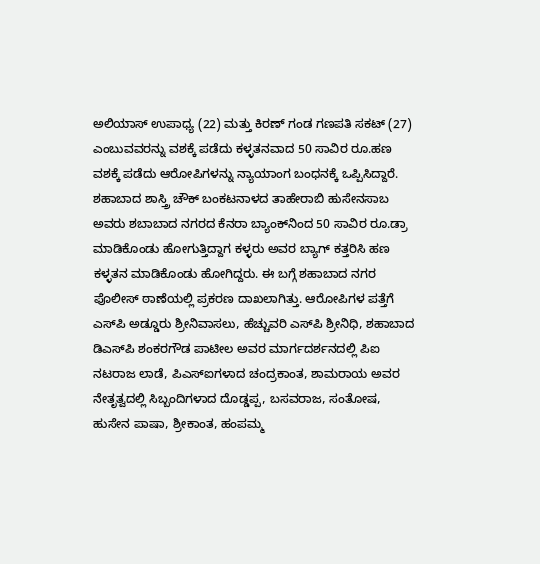ಅಲಿಯಾಸ್ ಉಪಾಧ್ಯ (22) ಮತ್ತು ಕಿರಣ್ ಗಂಡ ಗಣಪತಿ ಸಕಟ್ (27) ಎಂಬುವವರನ್ನು ವಶಕ್ಕೆ ಪಡೆದು ಕಳ್ಳತನವಾದ 50 ಸಾವಿರ ರೂ.ಹಣ ವಶಕ್ಕೆ ಪಡೆದು ಆರೋಪಿಗಳನ್ನು ನ್ಯಾಯಾಂಗ ಬಂಧನಕ್ಕೆ ಒಪ್ಪಿಸಿದ್ದಾರೆ.
ಶಹಾಬಾದ ಶಾಸ್ತ್ರಿ ಚೌಕ್ ಬಂಕಟನಾಳದ ತಾಹೇರಾಬಿ ಹುಸೇನಸಾಬ ಅವರು ಶಬಾಬಾದ ನಗರದ ಕೆನರಾ ಬ್ಯಾಂಕ್‍ನಿಂದ 50 ಸಾವಿರ ರೂ.ಡ್ರಾ ಮಾಡಿಕೊಂಡು ಹೋಗುತ್ತಿದ್ದಾಗ ಕಳ್ಳರು ಅವರ ಬ್ಯಾಗ್ ಕತ್ತರಿಸಿ ಹಣ ಕಳ್ಳತನ ಮಾಡಿಕೊಂಡು ಹೋಗಿದ್ದರು. ಈ ಬಗ್ಗೆ ಶಹಾಬಾದ ನಗರ ಪೊಲೀಸ್ ಠಾಣೆಯಲ್ಲಿ ಪ್ರಕರಣ ದಾಖಲಾಗಿತ್ತು. ಆರೋಪಿಗಳ ಪತ್ತೆಗೆ ಎಸ್‍ಪಿ ಅಡ್ಡೂರು ಶ್ರೀನಿವಾಸಲು, ಹೆಚ್ಚುವರಿ ಎಸ್‍ಪಿ ಶ್ರೀನಿಧಿ, ಶಹಾಬಾದ ಡಿಎಸ್‍ಪಿ ಶಂಕರಗೌಡ ಪಾಟೀಲ ಅವರ ಮಾರ್ಗದರ್ಶನದಲ್ಲಿ ಪಿಐ ನಟರಾಜ ಲಾಡೆ, ಪಿಎಸ್‍ಐಗಳಾದ ಚಂದ್ರಕಾಂತ, ಶಾಮರಾಯ ಅವರ ನೇತೃತ್ವದಲ್ಲಿ ಸಿಬ್ಬಂದಿಗಳಾದ ದೊಡ್ಡಪ್ಪ, ಬಸವರಾಜ, ಸಂತೋಷ, ಹುಸೇನ ಪಾಷಾ, ಶ್ರೀಕಾಂತ, ಹಂಪಮ್ಮ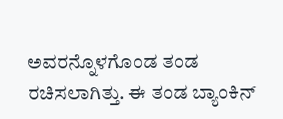ಅವರನ್ನೊಳಗೊಂಡ ತಂಡ ರಚಿಸಲಾಗಿತ್ತು. ಈ ತಂಡ ಬ್ಯಾಂಕಿನ್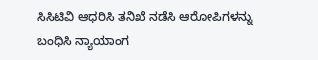ಸಿಸಿಟಿವಿ ಆಧರಿಸಿ ತನಿಖೆ ನಡೆಸಿ ಆರೋಪಿಗಳನ್ನು ಬಂಧಿಸಿ ನ್ಯಾಯಾಂಗ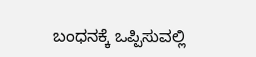ಬಂಧನಕ್ಕೆ ಒಪ್ಪಿಸುವಲ್ಲಿ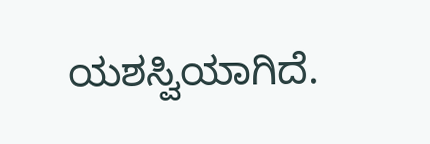ಯಶಸ್ವಿಯಾಗಿದೆ.